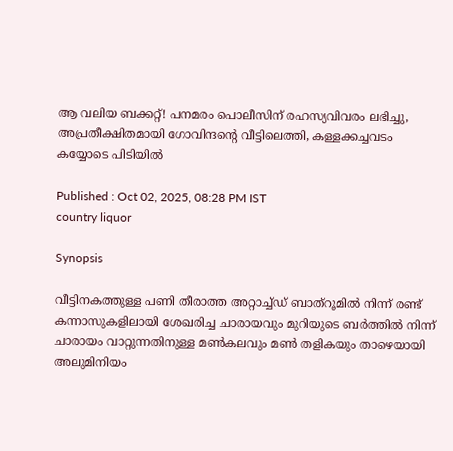ആ വലിയ ബക്കറ്റ്! പനമരം പൊലീസിന് രഹസ്യവിവരം ലഭിച്ചു, അപ്രതീക്ഷിതമായി ഗോവിന്ദന്‍റെ വീട്ടിലെത്തി, കള്ളക്കച്ചവടം കയ്യോടെ പിടിയിൽ

Published : Oct 02, 2025, 08:28 PM IST
country liquor

Synopsis

വീട്ടിനകത്തുള്ള പണി തീരാത്ത അറ്റാച്ച്ഡ് ബാത്റൂമില്‍ നിന്ന് രണ്ട് കന്നാസുകളിലായി ശേഖരിച്ച ചാരായവും മുറിയുടെ ബര്‍ത്തില്‍ നിന്ന് ചാരായം വാറ്റുന്നതിനുള്ള മണ്‍കലവും മണ്‍ തളികയും താഴെയായി അലുമിനിയം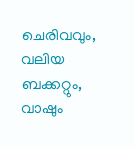ചെരിവവും, വലിയ ബക്കറ്റും, വാഷും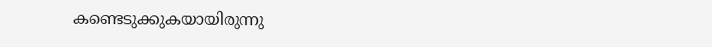കണ്ടെടുക്കുകയായിരുന്നു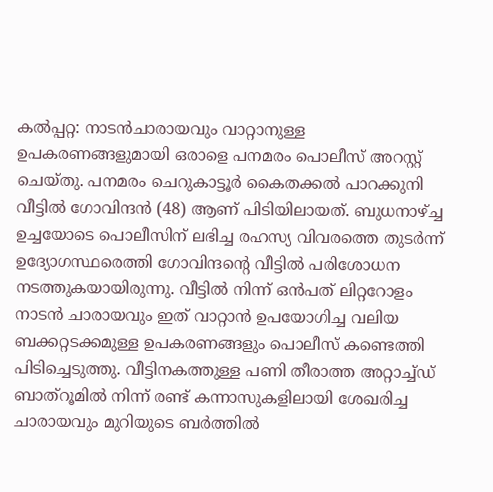കല്‍പ്പറ്റ: നാടന്‍ചാരായവും വാറ്റാനുള്ള ഉപകരണങ്ങളുമായി ഒരാളെ പനമരം പൊലീസ് അറസ്റ്റ് ചെയ്തു. പനമരം ചെറുകാട്ടൂര്‍ കൈതക്കല്‍ പാറക്കുനി വീട്ടില്‍ ഗോവിന്ദന്‍ (48) ആണ് പിടിയിലായത്. ബുധനാഴ്ച്ച ഉച്ചയോടെ പൊലീസിന് ലഭിച്ച രഹസ്യ വിവരത്തെ തുടര്‍ന്ന് ഉദ്യോഗസ്ഥരെത്തി ഗോവിന്ദന്റെ വീട്ടില്‍ പരിശോധന നടത്തുകയായിരുന്നു. വീട്ടില്‍ നിന്ന് ഒന്‍പത് ലിറ്ററോളം നാടന്‍ ചാരായവും ഇത് വാറ്റാന്‍ ഉപയോഗിച്ച വലിയ ബക്കറ്റടക്കമുള്ള ഉപകരണങ്ങളും പൊലീസ് കണ്ടെത്തി പിടിച്ചെടുത്തു. വീട്ടിനകത്തുള്ള പണി തീരാത്ത അറ്റാച്ച്ഡ് ബാത്റൂമില്‍ നിന്ന് രണ്ട് കന്നാസുകളിലായി ശേഖരിച്ച ചാരായവും മുറിയുടെ ബര്‍ത്തില്‍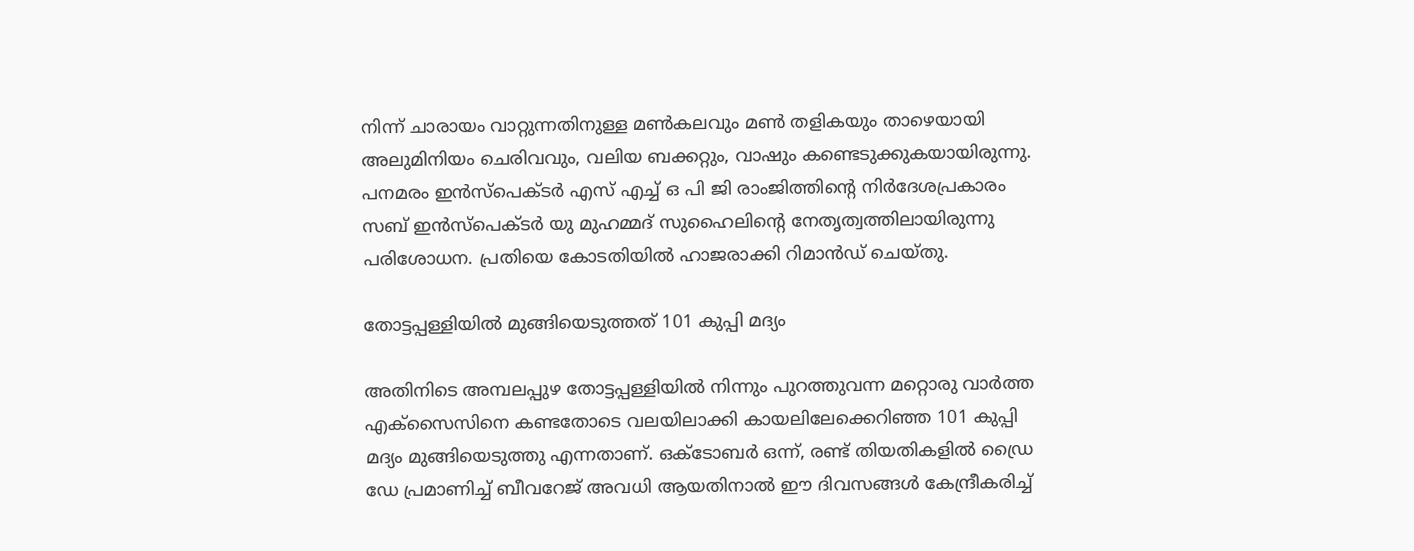നിന്ന് ചാരായം വാറ്റുന്നതിനുള്ള മണ്‍കലവും മണ്‍ തളികയും താഴെയായി അലുമിനിയം ചെരിവവും, വലിയ ബക്കറ്റും, വാഷും കണ്ടെടുക്കുകയായിരുന്നു. പനമരം ഇന്‍സ്പെക്ടര്‍ എസ് എച്ച് ഒ പി ജി രാംജിത്തിന്റെ നിര്‍ദേശപ്രകാരം സബ് ഇന്‍സ്പെക്ടര്‍ യു മുഹമ്മദ് സുഹൈലിന്റെ നേതൃത്വത്തിലായിരുന്നു പരിശോധന. പ്രതിയെ കോടതിയില്‍ ഹാജരാക്കി റിമാന്‍ഡ് ചെയ്തു.

തോട്ടപ്പള്ളിയിൽ മുങ്ങിയെടുത്തത് 101 കുപ്പി മദ്യം

അതിനിടെ അമ്പലപ്പുഴ തോട്ടപ്പള്ളിയിൽ നിന്നും പുറത്തുവന്ന മറ്റൊരു വാർത്ത എക്സൈസിനെ കണ്ടതോടെ വലയിലാക്കി കായലിലേക്കെറിഞ്ഞ 101 കുപ്പി മദ്യം മുങ്ങിയെടുത്തു എന്നതാണ്. ഒക്ടോബർ ഒന്ന്, രണ്ട് തിയതികളിൽ ഡ്രൈ ഡേ പ്രമാണിച്ച് ബീവറേജ് അവധി ആയതിനാൽ ഈ ദിവസങ്ങൾ കേന്ദ്രീകരിച്ച്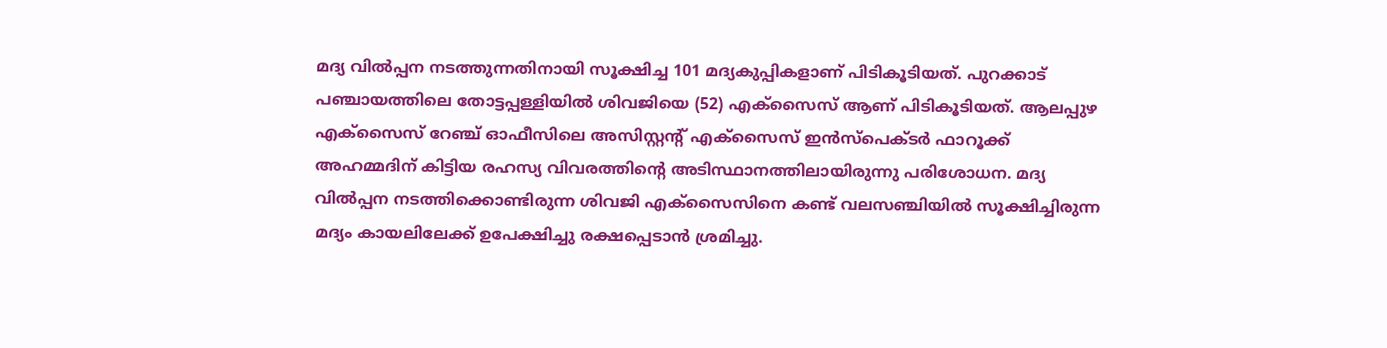മദ്യ വിൽപ്പന നടത്തുന്നതിനായി സൂക്ഷിച്ച 101 മദ്യകുപ്പികളാണ് പിടികൂടിയത്. പുറക്കാട് പഞ്ചായത്തിലെ തോട്ടപ്പള്ളിയിൽ ശിവജിയെ (52) എക്സൈസ് ആണ് പിടികൂടിയത്. ആലപ്പുഴ എക്സൈസ് റേഞ്ച് ഓഫീസിലെ അസിസ്റ്റന്‍റ് എക്സൈസ് ഇൻസ്പെക്ടർ ഫാറൂക്ക് അഹമ്മദിന് കിട്ടിയ രഹസ്യ വിവരത്തിന്‍റെ അടിസ്ഥാനത്തിലായിരുന്നു പരിശോധന. മദ്യ വിൽപ്പന നടത്തിക്കൊണ്ടിരുന്ന ശിവജി എക്സൈസിനെ കണ്ട് വലസഞ്ചിയിൽ സൂക്ഷിച്ചിരുന്ന മദ്യം കായലിലേക്ക് ഉപേക്ഷിച്ചു രക്ഷപ്പെടാൻ ശ്രമിച്ചു.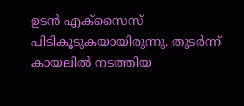ഉടൻ എക്സൈസ് പിടികൂടുകയായിരുന്നു. തുടർന്ന് കായലിൽ നടത്തിയ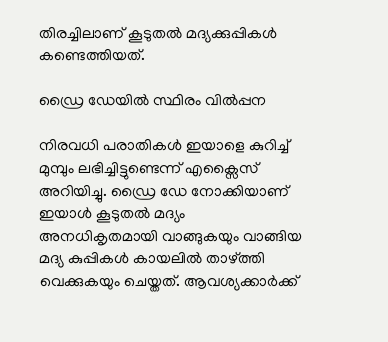തിരച്ചിലാണ് കൂടുതൽ മദ്യക്കുപ്പികൾ കണ്ടെത്തിയത്.

ഡ്രൈ ഡേയിൽ സ്ഥിരം വിൽപ്പന

നിരവധി പരാതികൾ ഇയാളെ കുറിച്ച് മുമ്പും ലഭിച്ചിട്ടുണ്ടെന്ന് എക്സൈസ് അറിയിച്ചു. ഡ്രൈ ഡേ നോക്കിയാണ് ഇയാൾ കൂടുതൽ മദ്യം അനധികൃതമായി വാങ്ങുകയും വാങ്ങിയ മദ്യ കുപ്പികൾ കായലിൽ താഴ്ത്തി വെക്കുകയും ചെയ്തത്. ആവശ്യക്കാർക്ക്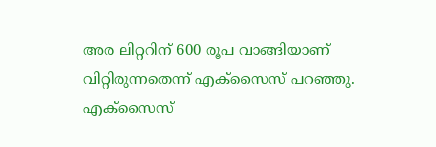അര ലിറ്ററിന് 600 രൂപ വാങ്ങിയാണ് വിറ്റിരുന്നതെന്ന് എക്സൈസ് പറഞ്ഞു. എക്സൈസ്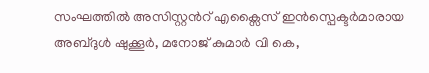സംഘത്തിൽ അസിസ്റ്റന്‍റ് എക്സൈസ് ഇൻസ്പെക്ടർമാരായ അബ്ദുൾ ഷുക്കൂർ, മനോജ് കുമാർ വി കെ,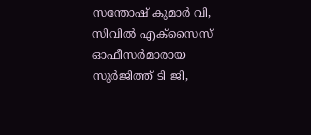സന്തോഷ് കുമാർ വി, സിവിൽ എക്സൈസ് ഓഫീസർമാരായ സുർജിത്ത് ടി ജി,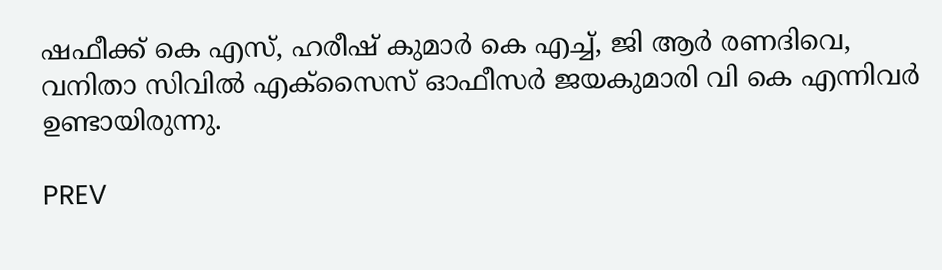ഷഫീക്ക് കെ എസ്, ഹരീഷ് കുമാർ കെ എച്ച്, ജി ആർ രണദിവെ, വനിതാ സിവിൽ എക്സൈസ് ഓഫീസർ ജയകുമാരി വി കെ എന്നിവർ ഉണ്ടായിരുന്നു.

PREV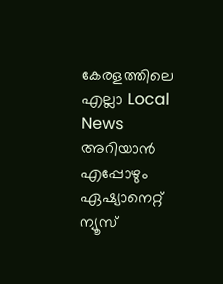കേരളത്തിലെ എല്ലാ Local News അറിയാൻ എപ്പോഴും ഏഷ്യാനെറ്റ് ന്യൂസ്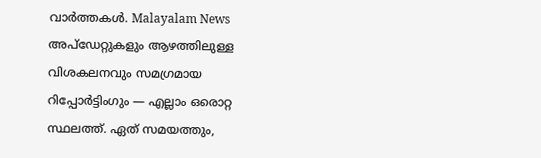വാർത്തകൾ. Malayalam News  അപ്‌ഡേറ്റുകളും ആഴത്തിലുള്ള വിശകലനവും സമഗ്രമായ റിപ്പോർട്ടിംഗും — എല്ലാം ഒരൊറ്റ സ്ഥലത്ത്. ഏത് സമയത്തും,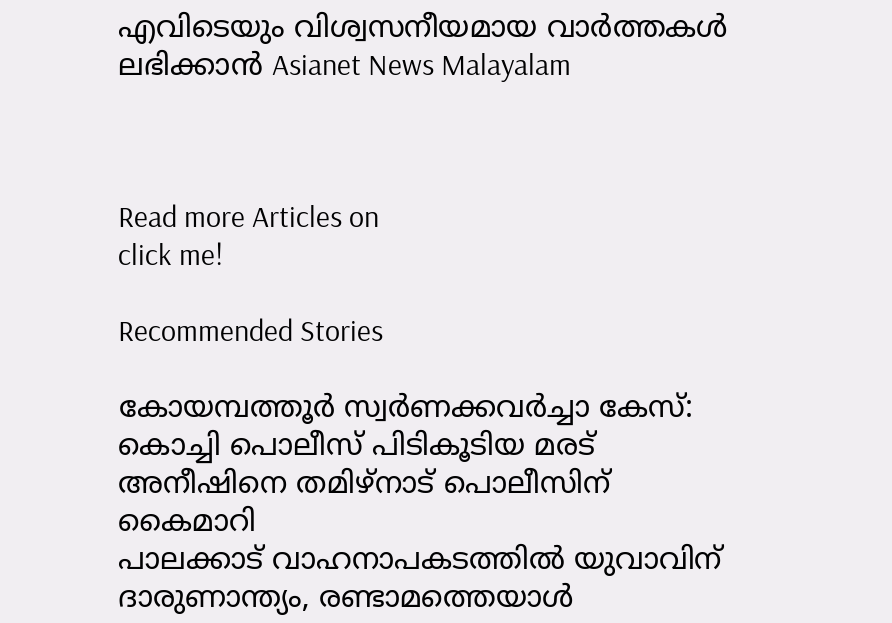എവിടെയും വിശ്വസനീയമായ വാർത്തകൾ ലഭിക്കാൻ Asianet News Malayalam



Read more Articles on
click me!

Recommended Stories

കോയമ്പത്തൂര്‍ സ്വര്‍ണക്കവര്‍ച്ചാ കേസ്: കൊച്ചി പൊലീസ് പിടികൂടിയ മരട് അനീഷിനെ തമിഴ്നാട് പൊലീസിന് കൈമാറി
പാലക്കാട് വാഹനാപകടത്തിൽ യുവാവിന് ദാരുണാന്ത്യം, രണ്ടാമത്തെയാൾ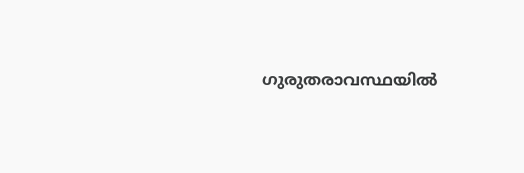ഗുരുതരാവസ്ഥയിൽ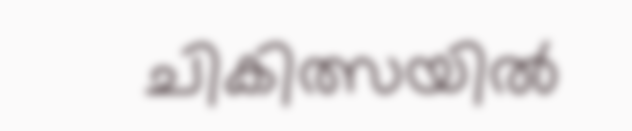ചികിത്സയിൽ